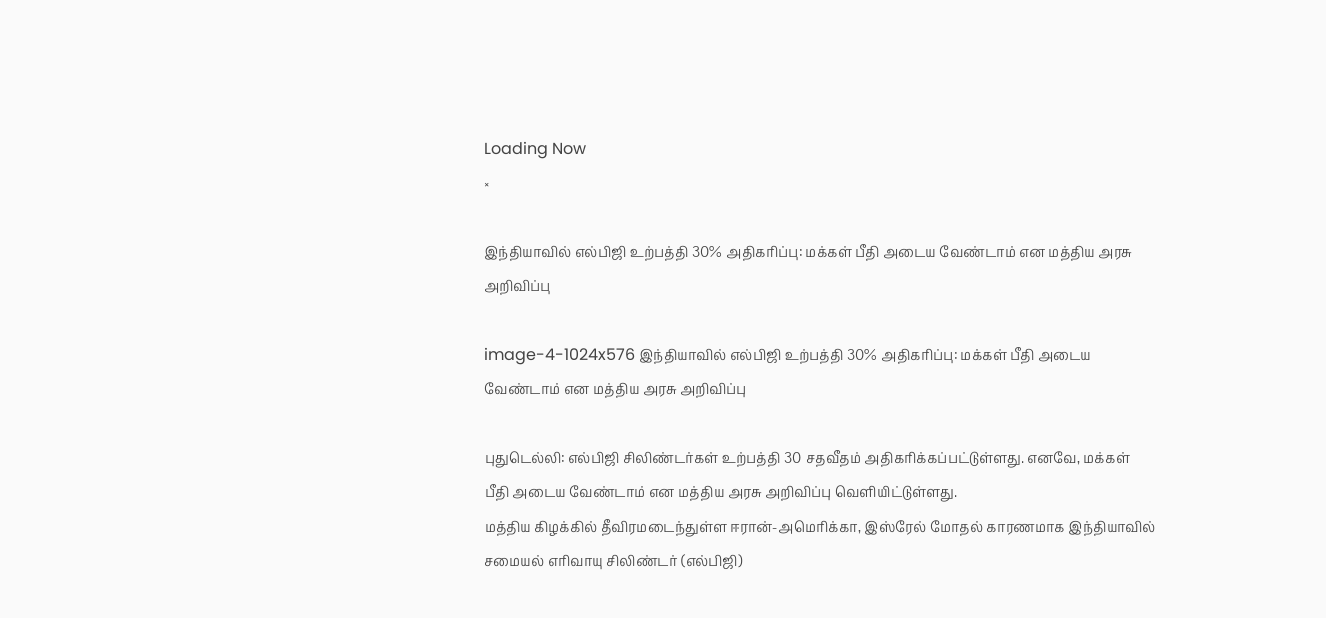Loading Now
×

இந்தியாவில் எல்பிஜி உற்பத்தி 30% அதிகரிப்பு: மக்கள் பீதி அடைய வேண்டாம் என மத்திய அரசு அறிவிப்பு

image-4-1024x576 இந்தியாவில் எல்பிஜி உற்பத்தி 30% அதிகரிப்பு: மக்கள் பீதி அடைய வேண்டாம் என மத்திய அரசு அறிவிப்பு

புதுடெல்லி: எல்பிஜி சிலிண்டர்கள் உற்பத்தி 30 சதவீதம் அதிகரிக்கப்பட்டுள்ளது. எனவே, மக்கள் பீதி அடைய வேண்டாம் என மத்திய அரசு அறிவிப்பு வெளியிட்டுள்ளது.
மத்திய கிழக்கில் தீவிரமடைந்துள்ள ஈரான்-அமெரிக்கா, இஸ்ரேல் மோதல் காரணமாக இந்தியாவில் சமையல் எரிவாயு சிலிண்டர் (எல்பிஜி)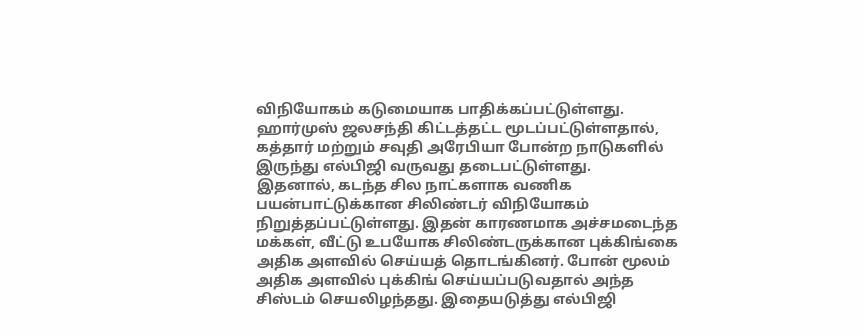விநியோகம் கடுமையாக பாதிக்கப்பட்டுள்ளது. ஹார்முஸ் ஜலசந்தி கிட்டத்தட்ட மூடப்பட்டுள்ளதால், கத்தார் மற்றும் சவுதி அரேபியா போன்ற நாடுகளில் இருந்து எல்பிஜி வருவது தடைபட்டுள்ளது.
இதனால், கடந்த சில நாட்களாக வணிக பயன்பாட்டுக்கான சிலிண்டர் விநியோகம் நிறுத்தப்பட்டுள்ளது. இதன் காரணமாக அச்சமடைந்த மக்கள், வீட்டு உபயோக சிலிண்டருக்கான புக்கிங்கை அதிக அளவில் செய்யத் தொடங்கினர். போன் மூலம் அதிக அளவில் புக்கிங் செய்யப்படுவதால் அந்த சிஸ்டம் செயலிழந்தது. இதையடுத்து எல்பிஜி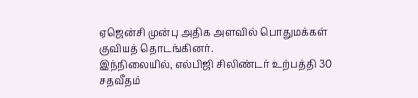ஏஜென்சி முன்பு அதிக அளவில் பொதுமக்கள் குவியத் தொடங்கினர்.
இந்நிலையில், எல்பிஜி சிலிண்டர் உற்பத்தி 30 சதவீதம்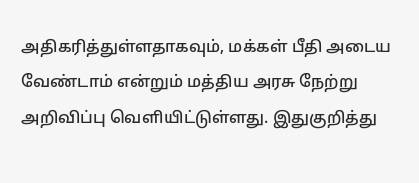அதிகரித்துள்ளதாகவும், மக்கள் பீதி அடைய வேண்டாம் என்றும் மத்திய அரசு நேற்று அறிவிப்பு வெளியிட்டுள்ளது. இதுகுறித்து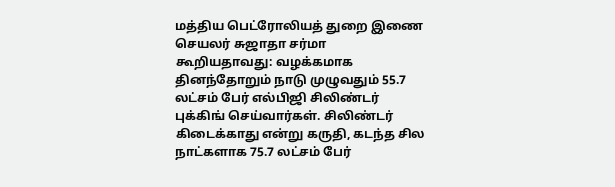மத்திய பெட்ரோலியத் துறை இணை செயலர் சுஜாதா சர்மா கூறியதாவது: வழக்கமாக தினந்தோறும் நாடு முழுவதும் 55.7 லட்சம் பேர் எல்பிஜி சிலிண்டர் புக்கிங் செய்வார்கள். சிலிண்டர் கிடைக்காது என்று கருதி, கடந்த சில நாட்களாக 75.7 லட்சம் பேர்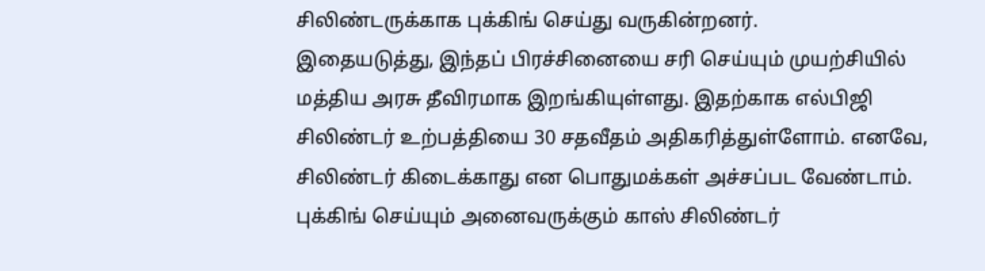சிலிண்டருக்காக புக்கிங் செய்து வருகின்றனர்.
இதையடுத்து, இந்தப் பிரச்சினையை சரி செய்யும் முயற்சியில் மத்திய அரசு தீவிரமாக இறங்கியுள்ளது. இதற்காக எல்பிஜி சிலிண்டர் உற்பத்தியை 30 சதவீதம் அதிகரித்துள்ளோம். எனவே, சிலிண்டர் கிடைக்காது என பொதுமக்கள் அச்சப்பட வேண்டாம்.
புக்கிங் செய்யும் அனைவருக்கும் காஸ் சிலிண்டர்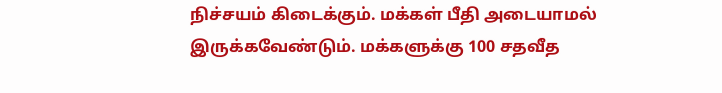நிச்சயம் கிடைக்கும். மக்கள் பீதி அடையாமல் இருக்கவேண்டும். மக்களுக்கு 100 சதவீத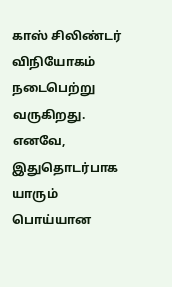காஸ் சிலிண்டர் விநியோகம் நடைபெற்று வருகிறது. எனவே, இதுதொடர்பாக யாரும் பொய்யான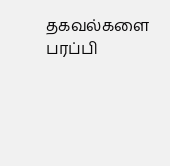தகவல்களை பரப்பி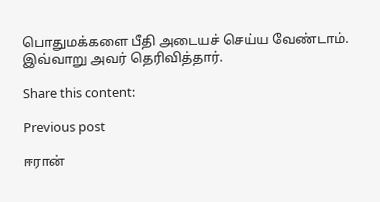பொதுமக்களை பீதி அடையச் செய்ய வேண்டாம். இவ்வாறு அவர் தெரிவித்தார்.

Share this content:

Previous post

ஈரான்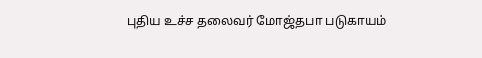புதிய உச்ச தலைவர் மோஜ்தபா படுகாயம்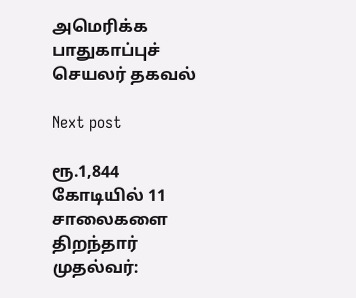அமெரிக்க பாதுகாப்புச் செயலர் தகவல்

Next post

ரூ.1,844 கோடியில் 11 சாலைகளை திறந்தார் முதல்வர்: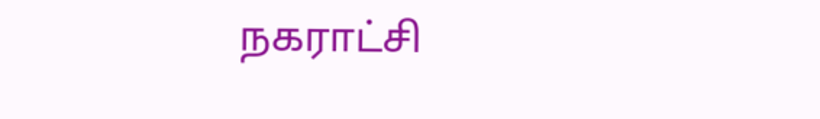நகராட்சி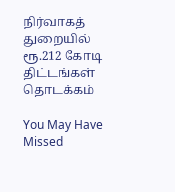நிர்வாகத் துறையில் ரூ.212 கோடி திட்டங்கள் தொடக்கம்

You May Have Missed